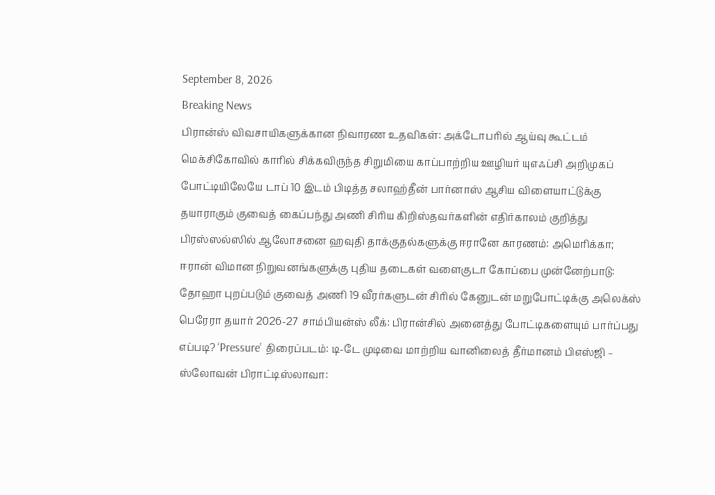September 8, 2026
Breaking News
பிரான்ஸ் விவசாயிகளுக்கான நிவாரண உதவிகள்: அக்டோபரில் ஆய்வு கூட்டம் மெக்சிகோவில் காரில் சிக்கவிருந்த சிறுமியை காப்பாற்றிய ஊழியர் யுஎஃப்சி அறிமுகப் போட்டியிலேயே டாப் 10 இடம் பிடித்த சலாஹ்தீன் பார்னாஸ் ஆசிய விளையாட்டுக்கு தயாராகும் குவைத் கைப்பந்து அணி சிரிய கிறிஸ்தவர்களின் எதிர்காலம் குறித்து பிரஸ்ஸல்ஸில் ஆலோசனை ஹவுதி தாக்குதல்களுக்கு ஈரானே காரணம்: அமெரிக்கா; ஈரான் விமான நிறுவனங்களுக்கு புதிய தடைகள் வளைகுடா கோப்பை முன்னேற்பாடு: தோஹா புறப்படும் குவைத் அணி 19 வீரர்களுடன் சிரில் கேனுடன் மறுபோட்டிக்கு அலெக்ஸ் பெரேரா தயார் 2026-27 சாம்பியன்ஸ் லீக்: பிரான்சில் அனைத்து போட்டிகளையும் பார்ப்பது எப்படி? ‘Pressure’ திரைப்படம்: டி-டே முடிவை மாற்றிய வானிலைத் தீர்மானம் பிஎஸ்ஜி – ஸ்லோவன் பிராட்டிஸ்லாவா: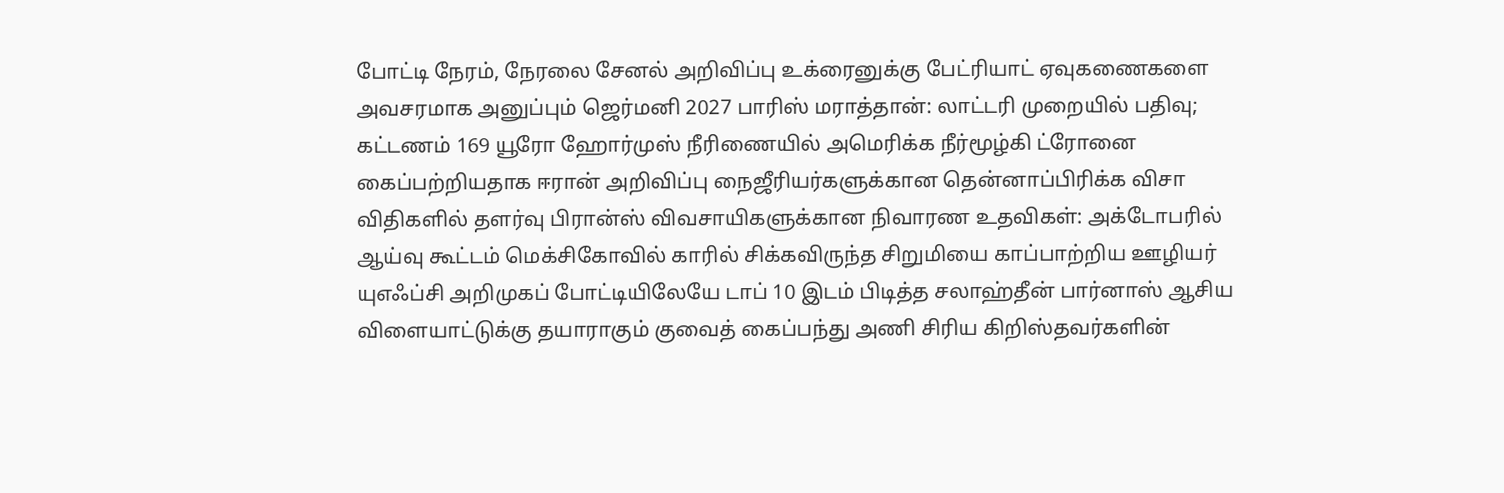போட்டி நேரம், நேரலை சேனல் அறிவிப்பு உக்ரைனுக்கு பேட்ரியாட் ஏவுகணைகளை அவசரமாக அனுப்பும் ஜெர்மனி 2027 பாரிஸ் மராத்தான்: லாட்டரி முறையில் பதிவு; கட்டணம் 169 யூரோ ஹோர்முஸ் நீரிணையில் அமெரிக்க நீர்மூழ்கி ட்ரோனை கைப்பற்றியதாக ஈரான் அறிவிப்பு நைஜீரியர்களுக்கான தென்னாப்பிரிக்க விசா விதிகளில் தளர்வு பிரான்ஸ் விவசாயிகளுக்கான நிவாரண உதவிகள்: அக்டோபரில் ஆய்வு கூட்டம் மெக்சிகோவில் காரில் சிக்கவிருந்த சிறுமியை காப்பாற்றிய ஊழியர் யுஎஃப்சி அறிமுகப் போட்டியிலேயே டாப் 10 இடம் பிடித்த சலாஹ்தீன் பார்னாஸ் ஆசிய விளையாட்டுக்கு தயாராகும் குவைத் கைப்பந்து அணி சிரிய கிறிஸ்தவர்களின்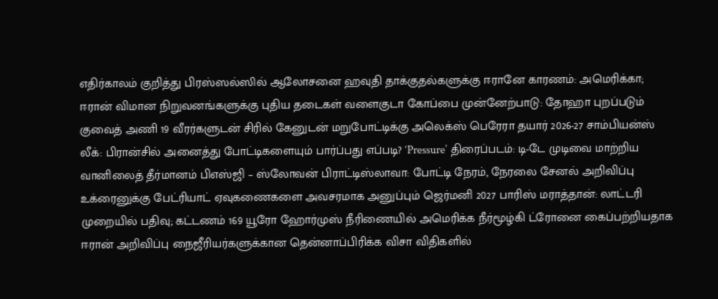எதிர்காலம் குறித்து பிரஸ்ஸல்ஸில் ஆலோசனை ஹவுதி தாக்குதல்களுக்கு ஈரானே காரணம்: அமெரிக்கா; ஈரான் விமான நிறுவனங்களுக்கு புதிய தடைகள் வளைகுடா கோப்பை முன்னேற்பாடு: தோஹா புறப்படும் குவைத் அணி 19 வீரர்களுடன் சிரில் கேனுடன் மறுபோட்டிக்கு அலெக்ஸ் பெரேரா தயார் 2026-27 சாம்பியன்ஸ் லீக்: பிரான்சில் அனைத்து போட்டிகளையும் பார்ப்பது எப்படி? ‘Pressure’ திரைப்படம்: டி-டே முடிவை மாற்றிய வானிலைத் தீர்மானம் பிஎஸ்ஜி – ஸ்லோவன் பிராட்டிஸ்லாவா: போட்டி நேரம், நேரலை சேனல் அறிவிப்பு உக்ரைனுக்கு பேட்ரியாட் ஏவுகணைகளை அவசரமாக அனுப்பும் ஜெர்மனி 2027 பாரிஸ் மராத்தான்: லாட்டரி முறையில் பதிவு; கட்டணம் 169 யூரோ ஹோர்முஸ் நீரிணையில் அமெரிக்க நீர்மூழ்கி ட்ரோனை கைப்பற்றியதாக ஈரான் அறிவிப்பு நைஜீரியர்களுக்கான தென்னாப்பிரிக்க விசா விதிகளில்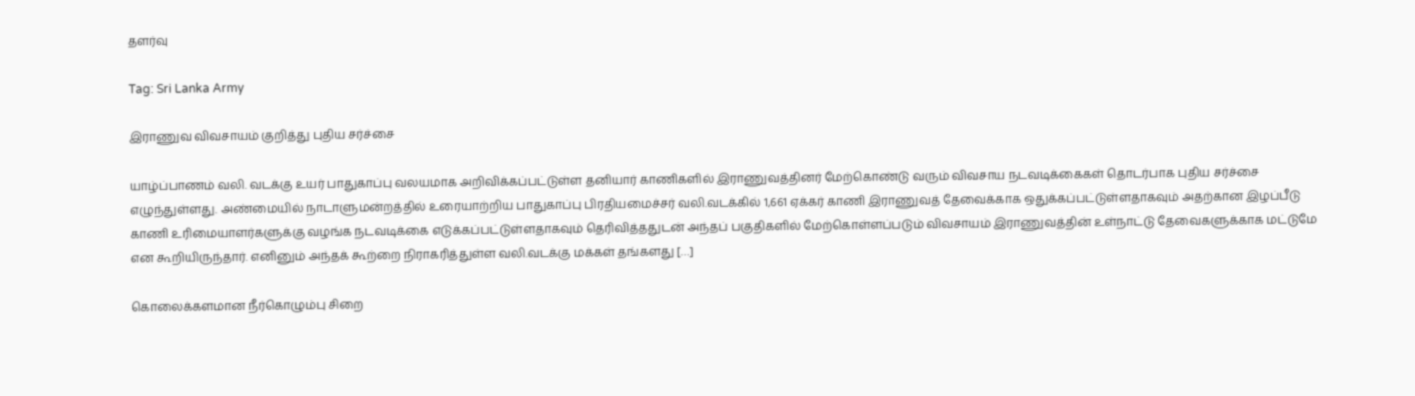தளர்வு

Tag: Sri Lanka Army

இராணுவ விவசாயம் குறித்து புதிய சர்ச்சை

யாழ்ப்பாணம் வலி. வடக்கு உயர் பாதுகாப்பு வலயமாக அறிவிக்கப்பட்டுள்ள தனியார் காணிகளில் இராணுவத்தினர் மேற்கொண்டு வரும் விவசாய நடவடிக்கைகள் தொடர்பாக புதிய சர்ச்சை எழுந்துள்ளது. அண்மையில் நாடாளுமன்றத்தில் உரையாற்றிய பாதுகாப்பு பிரதியமைச்சர் வலி.வடக்கில் 1,661 ஏக்கர் காணி இராணுவத் தேவைக்காக ஒதுக்கப்பட்டுள்ளதாகவும் அதற்கான இழப்பீடு காணி உரிமையாளர்களுக்கு வழங்க நடவடிக்கை எடுக்கப்பட்டுள்ளதாகவும் தெரிவித்ததுடன் அந்தப் பகுதிகளில் மேற்கொள்ளப்படும் விவசாயம் இராணுவத்தின் உள்நாட்டு தேவைகளுக்காக மட்டுமே என கூறியிருந்தார். எனினும் அந்தக் கூற்றை நிராகரித்துள்ள வலி.வடக்கு மக்கள் தங்களது […]

கொலைக்களமான நீர்கொழும்பு சிறை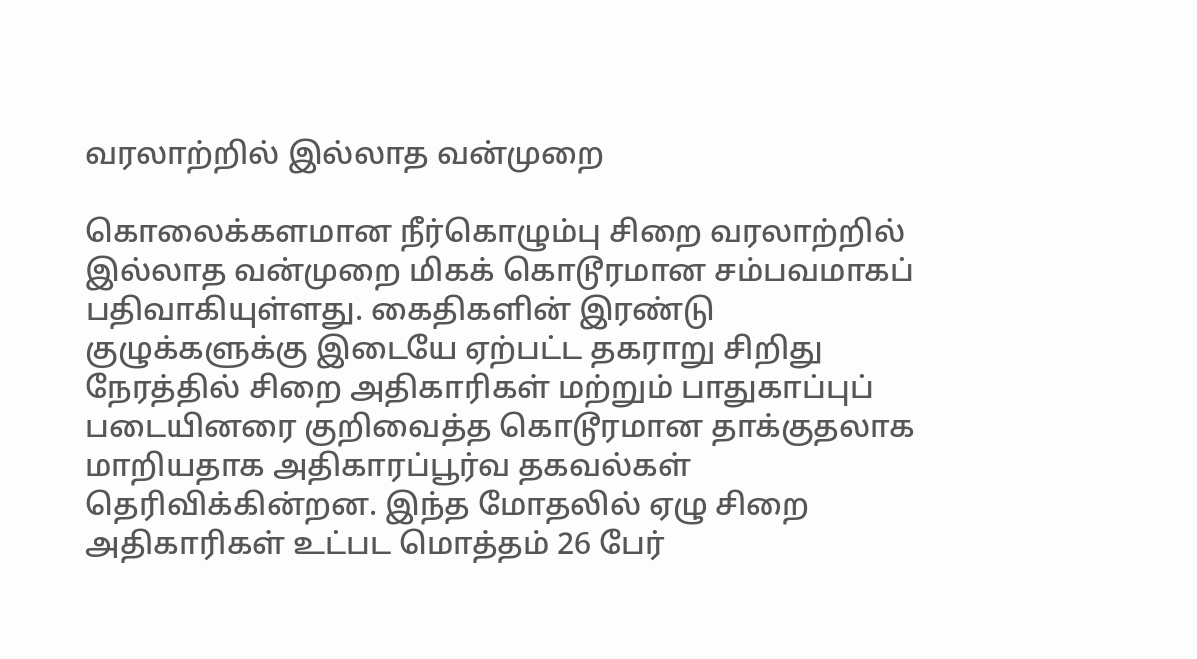வரலாற்றில் இல்லாத வன்முறை

கொலைக்களமான நீர்கொழும்பு சிறை வரலாற்றில் இல்லாத வன்முறை மிகக் கொடூரமான சம்பவமாகப் பதிவாகியுள்ளது. கைதிகளின் இரண்டு குழுக்களுக்கு இடையே ஏற்பட்ட தகராறு சிறிது நேரத்தில் சிறை அதிகாரிகள் மற்றும் பாதுகாப்புப் படையினரை குறிவைத்த கொடூரமான தாக்குதலாக மாறியதாக அதிகாரப்பூர்வ தகவல்கள் தெரிவிக்கின்றன. இந்த மோதலில் ஏழு சிறை அதிகாரிகள் உட்பட மொத்தம் 26 பேர்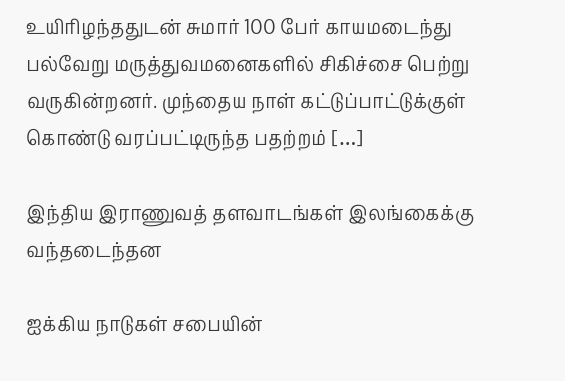உயிரிழந்ததுடன் சுமார் 100 பேர் காயமடைந்து பல்வேறு மருத்துவமனைகளில் சிகிச்சை பெற்று வருகின்றனர். முந்தைய நாள் கட்டுப்பாட்டுக்குள் கொண்டு வரப்பட்டிருந்த பதற்றம் […]

இந்திய இராணுவத் தளவாடங்கள் இலங்கைக்கு வந்தடைந்தன

ஐக்கிய நாடுகள் சபையின்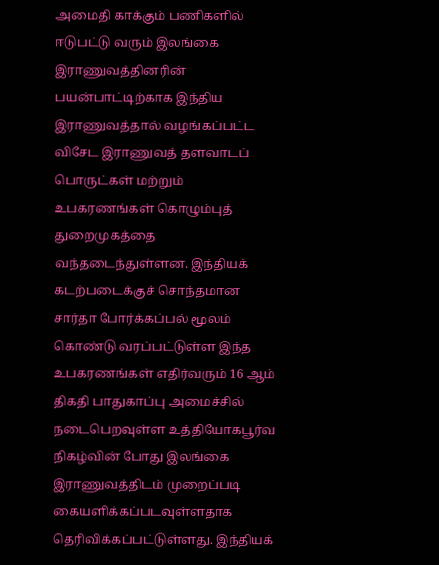அமைதி காக்கும் பணிகளில் ஈடுபட்டு வரும் இலங்கை இராணுவத்தினரின் பயன்பாட்டிற்காக இந்திய இராணுவத்தால் வழங்கப்பட்ட விசேட இராணுவத் தளவாடப் பொருட்கள் மற்றும் உபகரணங்கள் கொழும்புத் துறைமுகத்தை வந்தடைந்துள்ளன. இந்தியக் கடற்படைக்குச் சொந்தமான சார்தா போர்க்கப்பல் மூலம் கொண்டு வரப்பட்டுள்ள இந்த உபகரணங்கள் எதிர்வரும் 16 ஆம் திகதி பாதுகாப்பு அமைச்சில் நடைபெறவுள்ள உத்தியோகபூர்வ நிகழ்வின் போது இலங்கை இராணுவத்திடம் முறைப்படி கையளிக்கப்படவுள்ளதாக தெரிவிக்கப்பட்டுள்ளது. இந்தியக்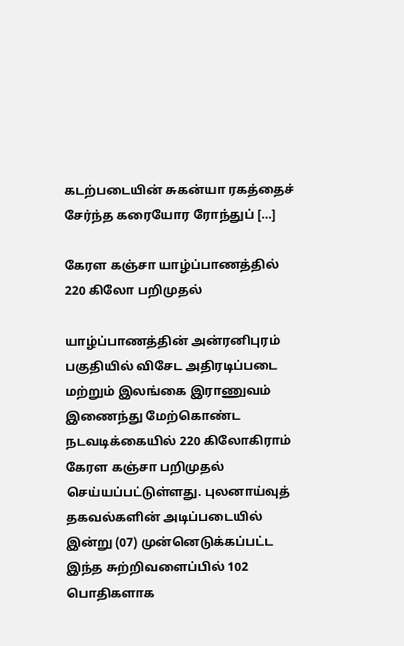கடற்படையின் சுகன்யா ரகத்தைச் சேர்ந்த கரையோர ரோந்துப் […]

கேரள கஞ்சா யாழ்ப்பாணத்தில் 220 கிலோ பறிமுதல்

யாழ்ப்பாணத்தின் அன்ரனிபுரம் பகுதியில் விசேட அதிரடிப்படை மற்றும் இலங்கை இராணுவம் இணைந்து மேற்கொண்ட நடவடிக்கையில் 220 கிலோகிராம் கேரள கஞ்சா பறிமுதல் செய்யப்பட்டுள்ளது. புலனாய்வுத் தகவல்களின் அடிப்படையில் இன்று (07) முன்னெடுக்கப்பட்ட இந்த சுற்றிவளைப்பில் 102 பொதிகளாக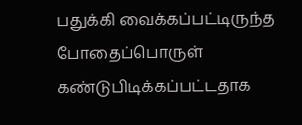பதுக்கி வைக்கப்பட்டிருந்த போதைப்பொருள் கண்டுபிடிக்கப்பட்டதாக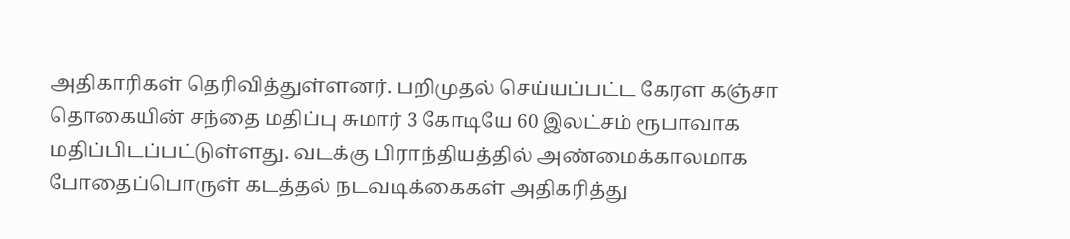அதிகாரிகள் தெரிவித்துள்ளனர். பறிமுதல் செய்யப்பட்ட கேரள கஞ்சா தொகையின் சந்தை மதிப்பு சுமார் 3 கோடியே 60 இலட்சம் ரூபாவாக மதிப்பிடப்பட்டுள்ளது. வடக்கு பிராந்தியத்தில் அண்மைக்காலமாக போதைப்பொருள் கடத்தல் நடவடிக்கைகள் அதிகரித்து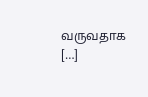வருவதாக […]